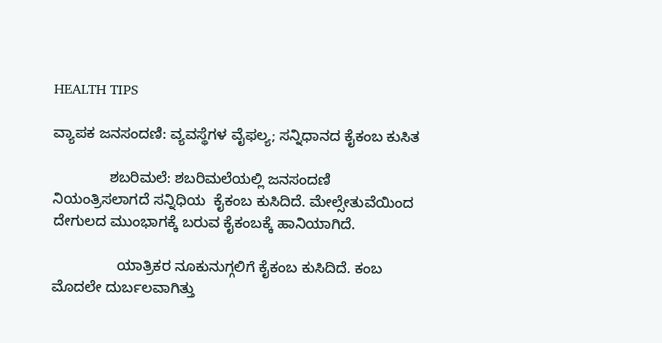HEALTH TIPS

ವ್ಯಾಪಕ ಜನಸಂದಣಿ: ವ್ಯವಸ್ಥೆಗಳ ವೈಫಲ್ಯ; ಸನ್ನಿಧಾನದ ಕೈಕಂಬ ಕುಸಿತ

              ಶಬರಿಮಲೆ: ಶಬರಿಮಲೆಯಲ್ಲಿ ಜನಸಂದಣಿ ನಿಯಂತ್ರಿಸಲಾಗದೆ ಸನ್ನಿಧಿಯ  ಕೈಕಂಬ ಕುಸಿದಿದೆ. ಮೇಲ್ಸೇತುವೆಯಿಂದ ದೇಗುಲದ ಮುಂಭಾಗಕ್ಕೆ ಬರುವ ಕೈಕಂಬಕ್ಕೆ ಹಾನಿಯಾಗಿದೆ.

                ಯಾತ್ರಿಕರ ನೂಕುನುಗ್ಗಲಿಗೆ ಕೈಕಂಬ ಕುಸಿದಿದೆ. ಕಂಬ ಮೊದಲೇ ದುರ್ಬಲವಾಗಿತ್ತು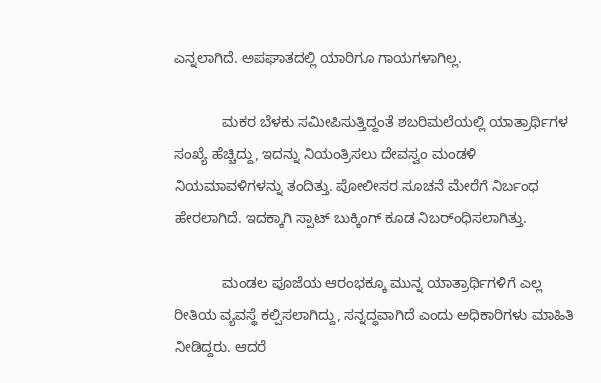ಎನ್ನಲಾಗಿದೆ. ಅಪಘಾತದಲ್ಲಿ ಯಾರಿಗೂ ಗಾಯಗಳಾಗಿಲ್ಲ.

            ಮಕರ ಬೆಳಕು ಸಮೀಪಿಸುತ್ತಿದ್ದಂತೆ ಶಬರಿಮಲೆಯಲ್ಲಿ ಯಾತ್ರಾರ್ಥಿಗಳ ಸಂಖ್ಯೆ ಹೆಚ್ಚಿದ್ದು, ಇದನ್ನು ನಿಯಂತ್ರಿಸಲು ದೇವಸ್ವಂ ಮಂಡಳಿ ನಿಯಮಾವಳಿಗಳನ್ನು ತಂದಿತ್ತು. ಪೋಲೀಸರ ಸೂಚನೆ ಮೇರೆಗೆ ನಿರ್ಬಂಧ ಹೇರಲಾಗಿದೆ. ಇದಕ್ಕಾಗಿ ಸ್ಪಾಟ್ ಬುಕ್ಕಿಂಗ್ ಕೂಡ ನಿಬರ್ಂಧಿಸಲಾಗಿತ್ತು.

            ಮಂಡಲ ಪೂಜೆಯ ಆರಂಭಕ್ಕೂ ಮುನ್ನ ಯಾತ್ರಾರ್ಥಿಗಳಿಗೆ ಎಲ್ಲ ರೀತಿಯ ವ್ಯವಸ್ಥೆ ಕಲ್ಪಿಸಲಾಗಿದ್ದು, ಸನ್ನದ್ಧವಾಗಿದೆ ಎಂದು ಅಧಿಕಾರಿಗಳು ಮಾಹಿತಿ ನೀಡಿದ್ದರು. ಆದರೆ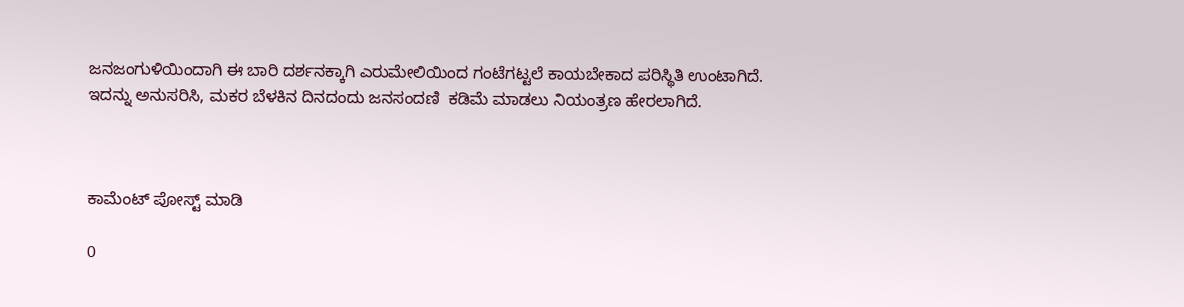ಜನಜಂಗುಳಿಯಿಂದಾಗಿ ಈ ಬಾರಿ ದರ್ಶನಕ್ಕಾಗಿ ಎರುಮೇಲಿಯಿಂದ ಗಂಟೆಗಟ್ಟಲೆ ಕಾಯಬೇಕಾದ ಪರಿಸ್ಥಿತಿ ಉಂಟಾಗಿದೆ. ಇದನ್ನು ಅನುಸರಿಸಿ, ಮಕರ ಬೆಳಕಿನ ದಿನದಂದು ಜನಸಂದಣಿ  ಕಡಿಮೆ ಮಾಡಲು ನಿಯಂತ್ರಣ ಹೇರಲಾಗಿದೆ.



ಕಾಮೆಂಟ್‌‌ ಪೋಸ್ಟ್‌ ಮಾಡಿ

0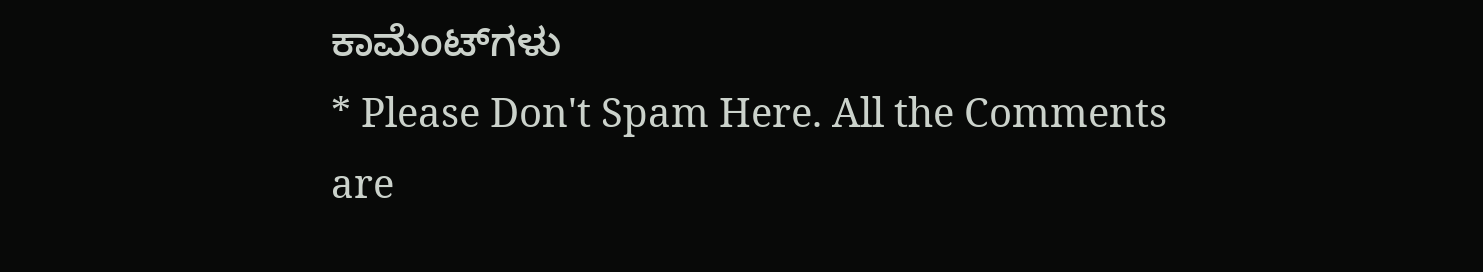ಕಾಮೆಂಟ್‌ಗಳು
* Please Don't Spam Here. All the Comments are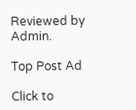Reviewed by Admin.

Top Post Ad

Click to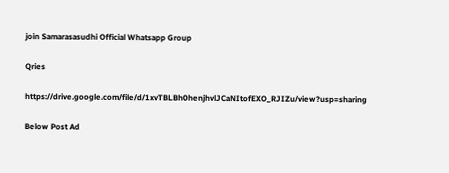join Samarasasudhi Official Whatsapp Group

Qries

https://drive.google.com/file/d/1xvTBLBh0henjhvlJCaNItofEXO_RJIZu/view?usp=sharing

Below Post Ad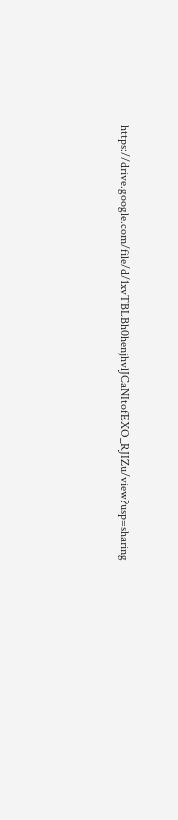https://drive.google.com/file/d/1xvTBLBh0henjhvlJCaNItofEXO_RJIZu/view?usp=sharing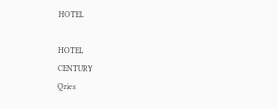HOTEL

HOTEL
CENTURY
Qries